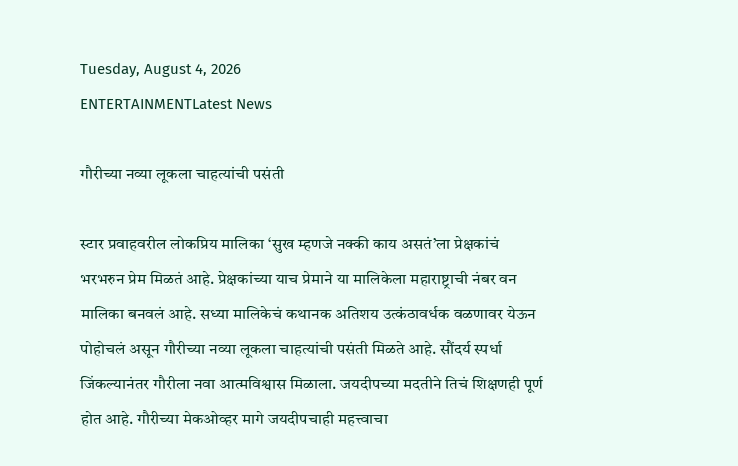Tuesday, August 4, 2026
ENTERTAINMENTLatest News

गौरीच्या नव्या लूकला चाहत्यांची पसंती

स्टार प्रवाहवरील लोकप्रिय मालिका ‘सुख म्हणजे नक्की काय असतं’ला प्रेक्षकांचं भरभरुन प्रेम मिळतं आहे. प्रेक्षकांच्या याच प्रेमाने या मालिकेला महाराष्ट्राची नंबर वन मालिका बनवलं आहे. सध्या मालिकेचं कथानक अतिशय उत्कंठावर्धक वळणावर येऊन पोहोचलं असून गौरीच्या नव्या लूकला चाहत्यांची पसंती मिळते आहे. सौंदर्य स्पर्धा जिंकल्यानंतर गौरीला नवा आत्मविश्वास मिळाला. जयदीपच्या मदतीने तिचं शिक्षणही पूर्ण होत आहे. गौरीच्या मेकओव्हर मागे जयदीपचाही महत्त्वाचा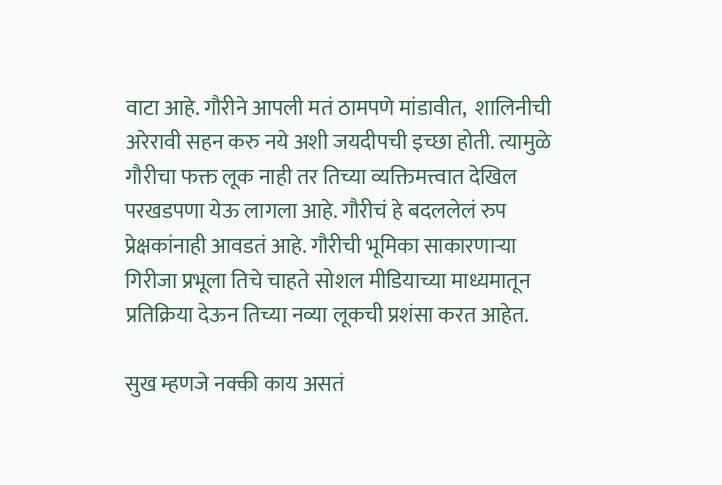वाटा आहे. गौरीने आपली मतं ठामपणे मांडावीत,  शालिनीची अरेरावी सहन करु नये अशी जयदीपची इच्छा होती. त्यामुळे गौरीचा फक्त लूक नाही तर तिच्या व्यक्तिमत्त्वात देखिल परखडपणा येऊ लागला आहे. गौरीचं हे बदललेलं रुप प्रेक्षकांनाही आवडतं आहे. गौरीची भूमिका साकारणाऱ्या गिरीजा प्रभूला तिचे चाहते सोशल मीडियाच्या माध्यमातून प्रतिक्रिया देऊन तिच्या नव्या लूकची प्रशंसा करत आहेत.

सुख म्हणजे नक्की काय असतं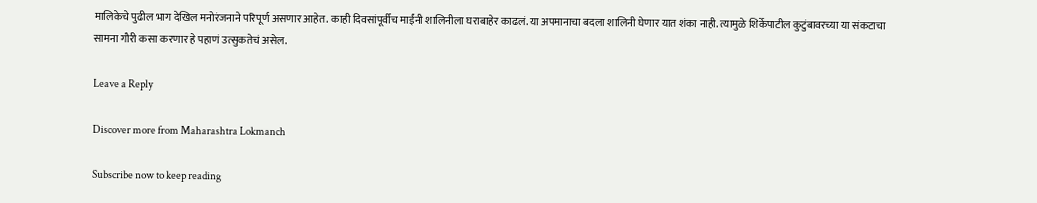मालिकेचे पुढील भाग देखिल मनोरंजनाने परिपूर्ण असणार आहेत. काही दिवसांपूर्वीच माईंनी शालिनीला घराबाहेर काढलं. या अपमानाचा बदला शालिनी घेणार यात शंका नाही. त्यामुळे शिर्केपाटील कुटुंबावरच्या या संकटाचा सामना गौरी कसा करणार हे पहाणं उत्सुकतेचं असेल.

Leave a Reply

Discover more from Maharashtra Lokmanch

Subscribe now to keep reading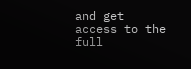and get access to the full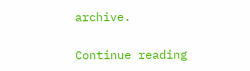archive.

Continue reading